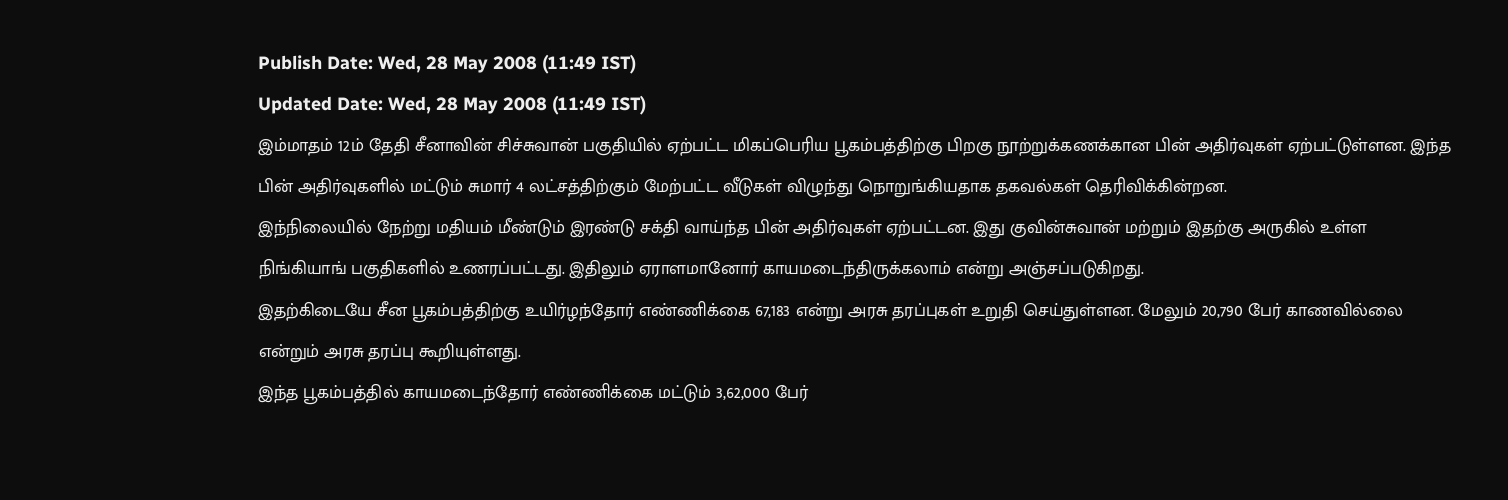Publish Date: Wed, 28 May 2008 (11:49 IST)
Updated Date: Wed, 28 May 2008 (11:49 IST)
இம்மாதம் 12ம் தேதி சீனாவின் சிச்சுவான் பகுதியில் ஏற்பட்ட மிகப்பெரிய பூகம்பத்திற்கு பிறகு நூற்றுக்கணக்கான பின் அதிர்வுகள் ஏற்பட்டுள்ளன. இந்த பின் அதிர்வுகளில் மட்டும் சுமார் 4 லட்சத்திற்கும் மேற்பட்ட வீடுகள் விழுந்து நொறுங்கியதாக தகவல்கள் தெரிவிக்கின்றன.
இந்நிலையில் நேற்று மதியம் மீண்டும் இரண்டு சக்தி வாய்ந்த பின் அதிர்வுகள் ஏற்பட்டன. இது குவின்சுவான் மற்றும் இதற்கு அருகில் உள்ள நிங்கியாங் பகுதிகளில் உணரப்பட்டது. இதிலும் ஏராளமானோர் காயமடைந்திருக்கலாம் என்று அஞ்சப்படுகிறது.
இதற்கிடையே சீன பூகம்பத்திற்கு உயிர்ழந்தோர் எண்ணிக்கை 67,183 என்று அரசு தரப்புகள் உறுதி செய்துள்ளன. மேலும் 20,790 பேர் காணவில்லை என்றும் அரசு தரப்பு கூறியுள்ளது.
இந்த பூகம்பத்தில் காயமடைந்தோர் எண்ணிக்கை மட்டும் 3,62,000 பேர்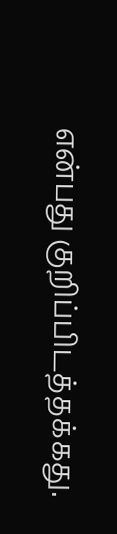என்பது குறிப்பிடத்தக்கது.